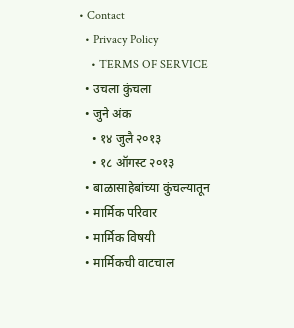• Contact
  • Privacy Policy
    • TERMS OF SERVICE
  • उचला कुंचला
  • जुने अंक
    • १४ जुलै २०१३
    • १८ ऑगस्ट २०१३
  • बाळासाहेबांच्या कुंचल्यातून
  • मार्मिक परिवार
  • मार्मिक विषयी
  • मार्मिकची वाटचाल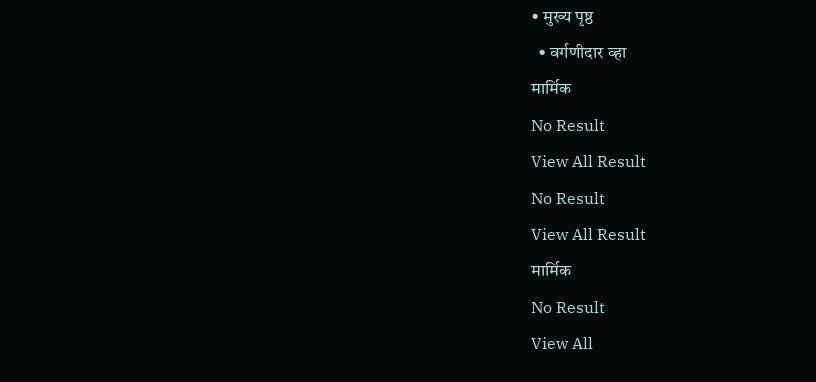• मुख्य पृष्ठ
  • वर्गणीदार व्हा
मार्मिक
No Result
View All Result
No Result
View All Result
मार्मिक
No Result
View All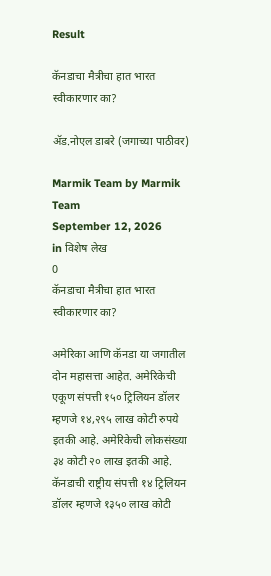Result

कॅनडाचा मैत्रीचा हात भारत स्वीकारणार का?

ॲड.नोएल डाबरे (जगाच्या पाठीवर)

Marmik Team by Marmik Team
September 12, 2026
in विशेष लेख
0
कॅनडाचा मैत्रीचा हात भारत स्वीकारणार का?

अमेरिका आणि कॅनडा या जगातील दोन महासत्ता आहेत. अमेरिकेची एकूण संपत्ती १५० ट्रिलियन डॉलर म्हणजे १४,२९५ लाख कोटी रुपये इतकी आहे. अमेरिकेची लोकसंख्या ३४ कोटी २० लाख इतकी आहे. कॅनडाची राष्ट्रीय संपत्ती १४ ट्रिलियन डॉलर म्हणजे १३५० लाख कोटी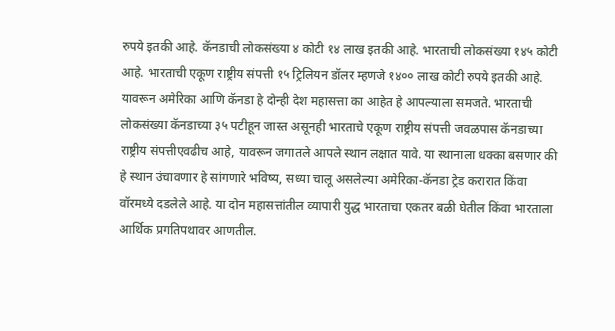रुपये इतकी आहे. कॅनडाची लोकसंख्या ४ कोटी १४ लाख इतकी आहे. भारताची लोकसंख्या १४५ कोटी आहे. भारताची एकूण राष्ट्रीय संपत्ती १५ ट्रिलियन डॉलर म्हणजे १४०० लाख कोटी रुपये इतकी आहे. यावरून अमेरिका आणि कॅनडा हे दोन्ही देश महासत्ता का आहेत हे आपल्याला समजते. भारताची लोकसंख्या कॅनडाच्या ३५ पटीहून जास्त असूनही भारताचे एकूण राष्ट्रीय संपत्ती जवळपास कॅनडाच्या राष्ट्रीय संपत्तीएवढीच आहे, यावरून जगातले आपले स्थान लक्षात यावे. या स्थानाला धक्का बसणार की हे स्थान उंचावणार हे सांगणारे भविष्य, सध्या चालू असलेल्या अमेरिका-कॅनडा ट्रेड करारात किंवा वॉरमध्ये दडलेले आहे. या दोन महासत्तांतील व्यापारी युद्ध भारताचा एकतर बळी घेतील किंवा भारताला आर्थिक प्रगतिपथावर आणतील.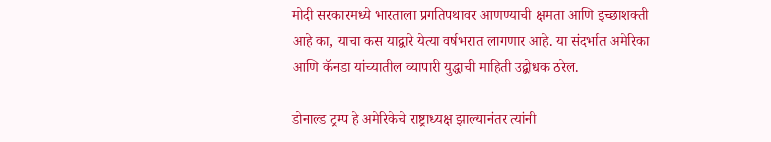मोदी सरकारमध्ये भारताला प्रगतिपथावर आणण्याची क्षमता आणि इच्छाशक्ती आहे का, याचा कस याद्वारे येत्या वर्षभरात लागणार आहे. या संदर्भात अमेरिका आणि कॅनडा यांच्यातील व्यापारी युद्धाची माहिती उद्बोधक ठरेल.

डोनाल्ड ट्रम्प हे अमेरिकेचे राष्ट्राध्यक्ष झाल्यानंतर त्यांनी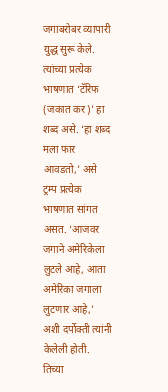जगाबरोबर व्यापारी युद्ध सुरू केले. त्यांच्या प्रत्येक भाषणात ‘टॅरिफ (जकात कर)’ हा शब्द असे. ‘हा शब्द मला फार आवडतो,’ असे ट्रम्प प्रत्येक भाषणात सांगत असत. ‘आजवर जगाने अमेरिकेला लुटले आहे, आता अमेरिका जगाला लुटणार आहे,’ अशी दर्पोक्ती त्यांनी केलेली होती. तिच्या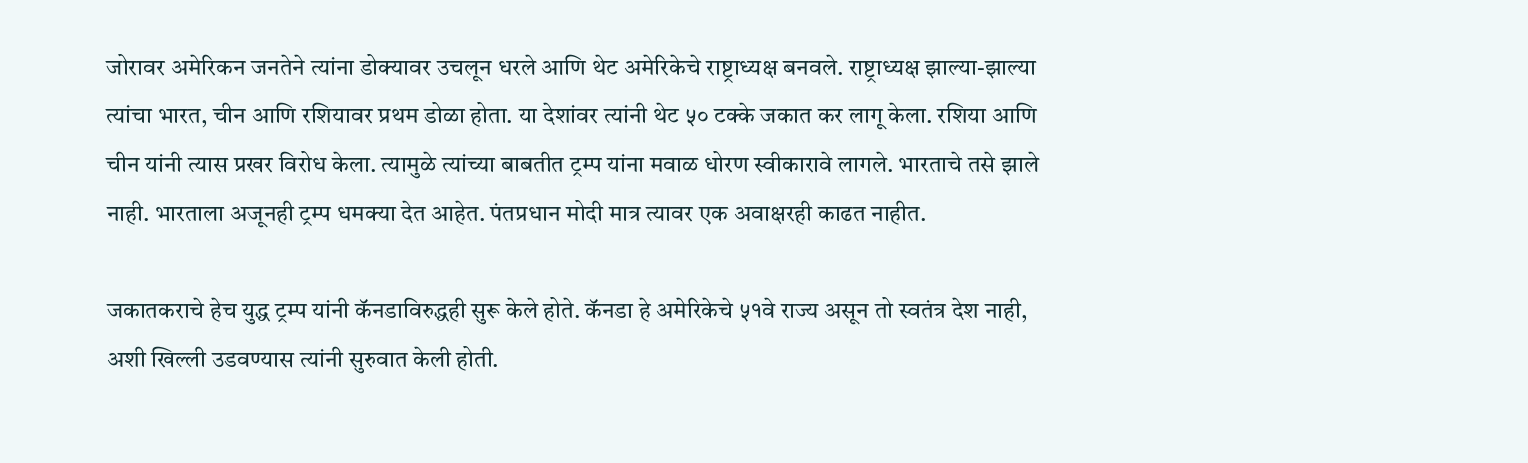जोरावर अमेरिकन जनतेने त्यांना डोक्यावर उचलून धरले आणि थेट अमेरिकेचे राष्ट्राध्यक्ष बनवले. राष्ट्राध्यक्ष झाल्या-झाल्या त्यांचा भारत, चीन आणि रशियावर प्रथम डोळा होता. या देशांवर त्यांनी थेट ५० टक्के जकात कर लागू केला. रशिया आणि चीन यांनी त्यास प्रखर विरोध केला. त्यामुळे त्यांच्या बाबतीत ट्रम्प यांना मवाळ धोरण स्वीकारावे लागले. भारताचे तसे झाले नाही. भारताला अजूनही ट्रम्प धमक्या देत आहेत. पंतप्रधान मोदी मात्र त्यावर एक अवाक्षरही काढत नाहीत.

जकातकराचे हेच युद्ध ट्रम्प यांनी कॅनडाविरुद्धही सुरू केले होते. कॅनडा हे अमेरिकेचे ५१वे राज्य असून तो स्वतंत्र देश नाही, अशी खिल्ली उडवण्यास त्यांनी सुरुवात केली होती.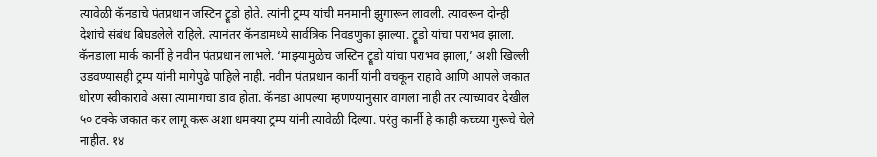त्यावेळी कॅनडाचे पंतप्रधान जस्टिन ट्रूडो होते. त्यांनी ट्रम्प यांची मनमानी झुगारून लावली. त्यावरून दोन्ही देशांचे संबंध बिघडलेले राहिले. त्यानंतर कॅनडामध्ये सार्वत्रिक निवडणुका झाल्या. ट्रूडो यांचा पराभव झाला. कॅनडाला मार्क कार्नी हे नवीन पंतप्रधान लाभले. ‘माझ्यामुळेच जस्टिन ट्रूडो यांचा पराभव झाला,’ अशी खिल्ली उडवण्यासही ट्रम्प यांनी मागेपुढे पाहिले नाही. नवीन पंतप्रधान कार्नी यांनी वचकून राहावे आणि आपले जकात धोरण स्वीकारावे असा त्यामागचा डाव होता. कॅनडा आपल्या म्हणण्यानुसार वागला नाही तर त्याच्यावर देखील ५० टक्के जकात कर लागू करू अशा धमक्या ट्रम्प यांनी त्यावेळी दिल्या. परंतु कार्नी हे काही कच्च्या गुरूचे चेले नाहीत. १४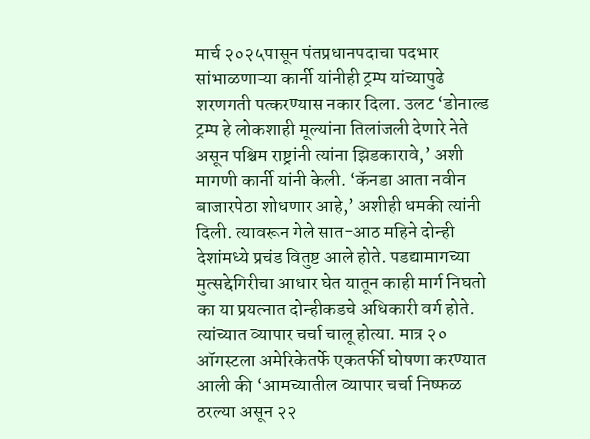मार्च २०२५पासून पंतप्रधानपदाचा पदभार सांभाळणाऱ्या कार्नी यांनीही ट्रम्प यांच्यापुढे शरणगती पत्करण्यास नकार दिला. उलट ‘डोनाल्ड ट्रम्प हे लोकशाही मूल्यांना तिलांजली देणारे नेते असून पश्चिम राष्ट्रांनी त्यांना झिडकारावे,’ अशी मागणी कार्नी यांनी केली. ‘कॅनडा आता नवीन बाजारपेठा शोधणार आहे,’ अशीही धमकी त्यांनी दिली. त्यावरून गेले सात-आठ महिने दोन्ही देशांमध्ये प्रचंड वितुष्ट आले होते. पडद्यामागच्या मुत्सद्देगिरीचा आधार घेत यातून काही मार्ग निघतो का या प्रयत्नात दोन्हीकडचे अधिकारी वर्ग होते. त्यांच्यात व्यापार चर्चा चालू होत्या. मात्र २० ऑगस्टला अमेरिकेतर्फे एकतर्फी घोषणा करण्यात आली की ‘आमच्यातील व्यापार चर्चा निष्फळ ठरल्या असून २२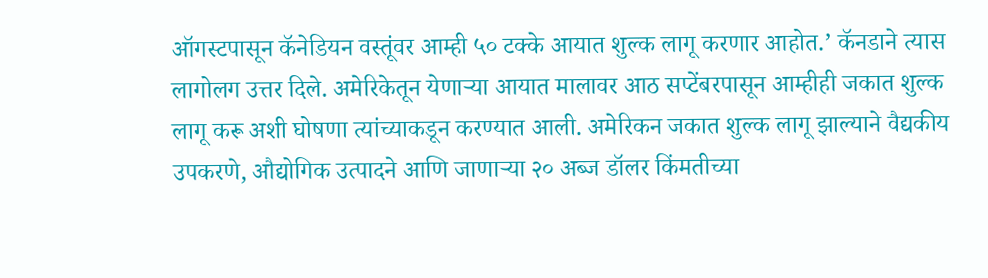ऑगस्टपासून कॅनेडियन वस्तूंवर आम्ही ५० टक्के आयात शुल्क लागू करणार आहोत.’ कॅनडाने त्यास लागोलग उत्तर दिले. अमेरिकेतून येणाऱ्या आयात मालावर आठ सप्टेंबरपासून आम्हीही जकात शुल्क लागू करू अशी घोषणा त्यांच्याकडून करण्यात आली. अमेरिकन जकात शुल्क लागू झाल्याने वैद्यकीय उपकरणे, औद्योगिक उत्पादने आणि जाणाऱ्या २० अब्ज डॉलर किंमतीच्या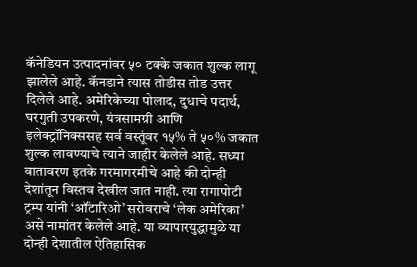कॅनेडियन उत्पादनांवर ५० टक्के जकात शुल्क लागू झालेले आहे. कॅनडाने त्यास तोडीस तोड उत्तर दिलेले आहे. अमेरिकेच्या पोलाद, दुधाचे पदार्थ, घरगुती उपकरणे, यंत्रसामग्री आणि इलेक्ट्रॉनिक्ससह सर्व वस्तूंवर १५% ते ५०% जकात शुल्क लावण्याचे त्याने जाहीर केलेले आहे. सध्या वातावरण इतके गरमागरमीचे आहे की दोन्ही देशांतून विस्तव देखील जात नाही. त्या रागापोटी ट्रम्प यांनी ‘ऑंटारिओ’ सरोवराचे ‘लेक अमेरिका’ असे नामांतर केलेले आहे. या व्यापारयुद्धामुळे या दोन्ही देशातील ऐतिहासिक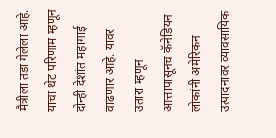मैत्रीला तडा गेलेला आहे. याचा थेट परिणाम म्हणून दोन्ही देशांत महागाई वाढणार आहे. यावर उतारा म्हणून आत्तापासूनच कॅनेडियन लोकांनी अमेरिकन उत्पादनावर व्यावसायिक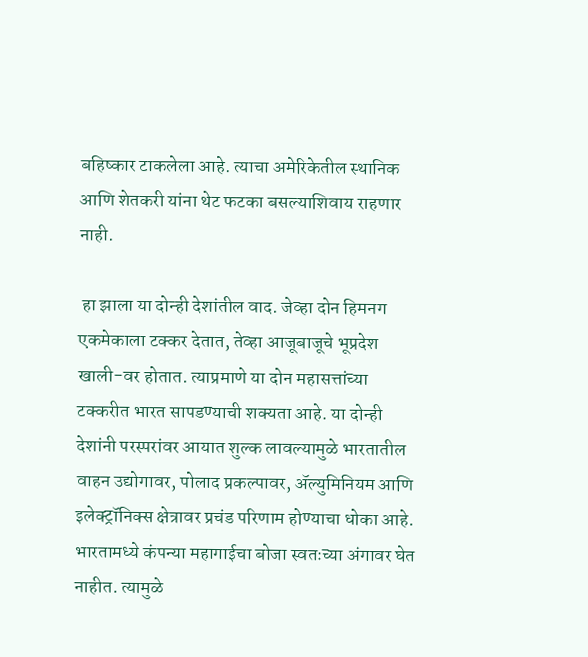बहिष्कार टाकलेला आहे. त्याचा अमेरिकेतील स्थानिक आणि शेतकरी यांना थेट फटका बसल्याशिवाय राहणार नाही.

 हा झाला या दोन्ही देशांतील वाद. जेव्हा दोन हिमनग एकमेकाला टक्कर देतात, तेव्हा आजूबाजूचे भूप्रदेश खाली-वर होतात. त्याप्रमाणे या दोन महासत्तांच्या टक्करीत भारत सापडण्याची शक्यता आहे. या दोन्ही देशांनी परस्परांवर आयात शुल्क लावल्यामुळे भारतातील वाहन उद्योगावर, पोलाद प्रकल्पावर, ॲल्युमिनियम आणि इलेक्ट्रॉनिक्स क्षेत्रावर प्रचंड परिणाम होण्याचा धोका आहे. भारतामध्ये कंपन्या महागाईचा बोजा स्वतःच्या अंगावर घेत नाहीत. त्यामुळे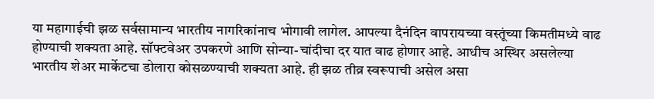या महागाईची झळ सर्वसामान्य भारतीय नागरिकांनाच भोगावी लागेल. आपल्या दैनंदिन वापरायच्या वस्तूंच्या किमतीमध्ये वाढ होण्याची शक्यता आहे. सॉफ्टवेअर उपकरणे आणि सोन्या-चांदीचा दर यात वाढ होणार आहे. आधीच अस्थिर असलेल्या भारतीय शेअर मार्केटचा डोलारा कोसळण्याची शक्यता आहे. ही झळ तीव्र स्वरूपाची असेल असा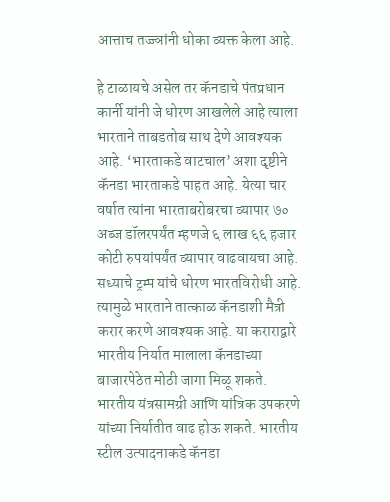आत्ताच तज्ज्ञांनी धोका व्यक्त केला आहे.

हे टाळायचे असेल तर कॅनडाचे पंतप्रधान कार्नी यांनी जे धोरण आखलेले आहे त्याला भारताने ताबडतोब साथ देणे आवश्यक आहे. ‘भारताकडे वाटचाल’ अशा दृष्टीने कॅनडा भारताकडे पाहत आहे. येत्या चार वर्षात त्यांना भारताबरोबरचा व्यापार ७० अब्ज डॉलरपर्यंत म्हणजे ६ लाख ६६ हजार कोटी रुपयांपर्यंत व्यापार वाढवायचा आहे. सध्याचे ट्रम्प यांचे धोरण भारतविरोधी आहे. त्यामुळे भारताने तात्काळ कॅनडाशी मैत्री करार करणे आवश्यक आहे. या कराराद्वारे भारतीय निर्यात मालाला कॅनडाच्या बाजारपेठेत मोठी जागा मिळू शकते. भारतीय यंत्रसामग्री आणि यांत्रिक उपकरणे यांच्या निर्यातीत वाढ होऊ शकते. भारतीय स्टील उत्पादनाकडे कॅनडा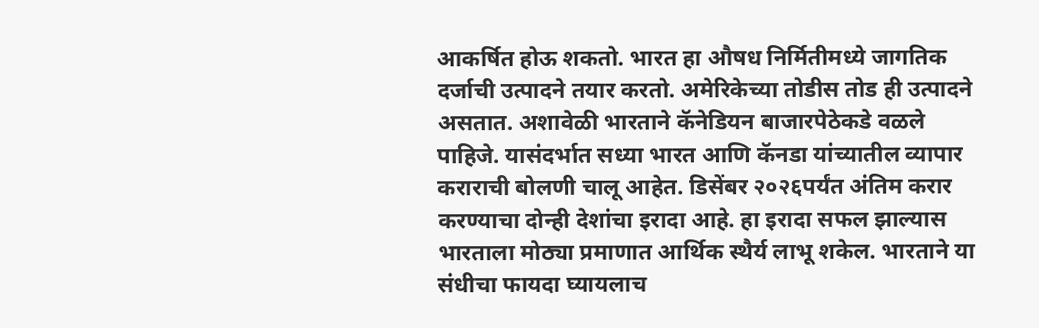आकर्षित होऊ शकतो. भारत हा औषध निर्मितीमध्ये जागतिक दर्जाची उत्पादने तयार करतो. अमेरिकेच्या तोडीस तोड ही उत्पादने असतात. अशावेळी भारताने कॅनेडियन बाजारपेठेकडे वळले पाहिजे. यासंदर्भात सध्या भारत आणि कॅनडा यांच्यातील व्यापार कराराची बोलणी चालू आहेत. डिसेंबर २०२६पर्यंत अंतिम करार करण्याचा दोन्ही देशांचा इरादा आहे. हा इरादा सफल झाल्यास भारताला मोठ्या प्रमाणात आर्थिक स्थैर्य लाभू शकेल. भारताने या संधीचा फायदा घ्यायलाच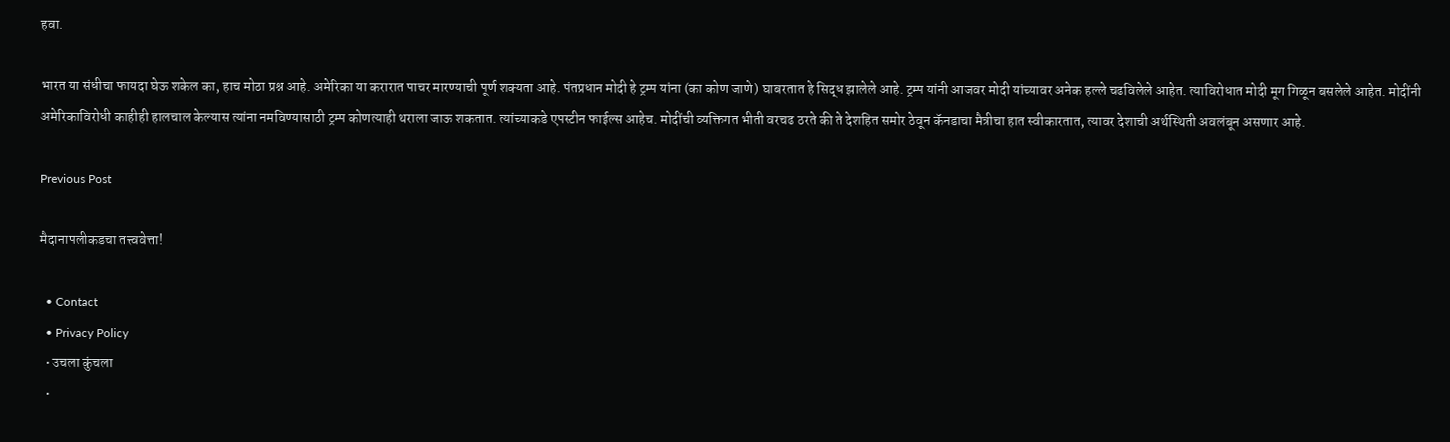हवा.

भारत या संधीचा फायदा घेऊ शकेल का, हाच मोठा प्रश्न आहे. अमेरिका या करारात पाचर मारण्याची पूर्ण शक्यता आहे. पंतप्रधान मोदी हे ट्रम्प यांना (का कोण जाणे) घाबरतात हे सिद्ध झालेले आहे. ट्रम्प यांनी आजवर मोदी यांच्यावर अनेक हल्ले चढविलेले आहेत. त्याविरोधात मोदी मूग गिळून बसलेले आहेत. मोदींनी अमेरिकाविरोधी काहीही हालचाल केल्यास त्यांना नमविण्यासाठी ट्रम्प कोणत्याही थराला जाऊ शकतात. त्यांच्याकडे एपस्टीन फाईल्स आहेच. मोदींची व्यक्तिगत भीती वरचढ ठरते की ते देशहित समोर ठेवून कॅनडाचा मैत्रीचा हात स्वीकारतात, त्यावर देशाची अर्थस्थिती अवलंबून असणार आहे.

Previous Post

मैदानापलीकडचा तत्त्ववेत्ता!

  • Contact
  • Privacy Policy
  • उचला कुंचला
  •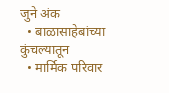जुने अंक
  • बाळासाहेबांच्या कुंचल्यातून
  • मार्मिक परिवार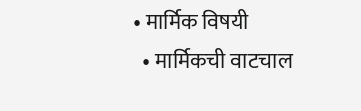• मार्मिक विषयी
  • मार्मिकची वाटचाल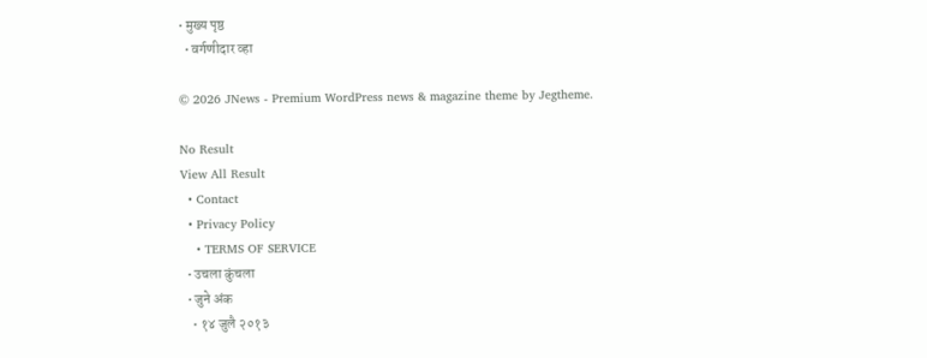• मुख्य पृष्ठ
  • वर्गणीदार व्हा

© 2026 JNews - Premium WordPress news & magazine theme by Jegtheme.

No Result
View All Result
  • Contact
  • Privacy Policy
    • TERMS OF SERVICE
  • उचला कुंचला
  • जुने अंक
    • १४ जुलै २०१३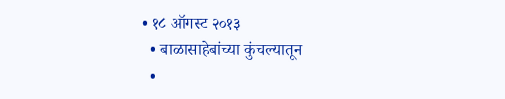• १८ ऑगस्ट २०१३
  • बाळासाहेबांच्या कुंचल्यातून
  •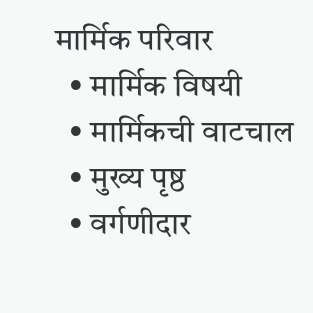मार्मिक परिवार
  • मार्मिक विषयी
  • मार्मिकची वाटचाल
  • मुख्य पृष्ठ
  • वर्गणीदार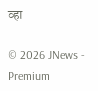व्हा

© 2026 JNews - Premium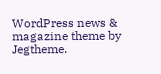WordPress news & magazine theme by Jegtheme.